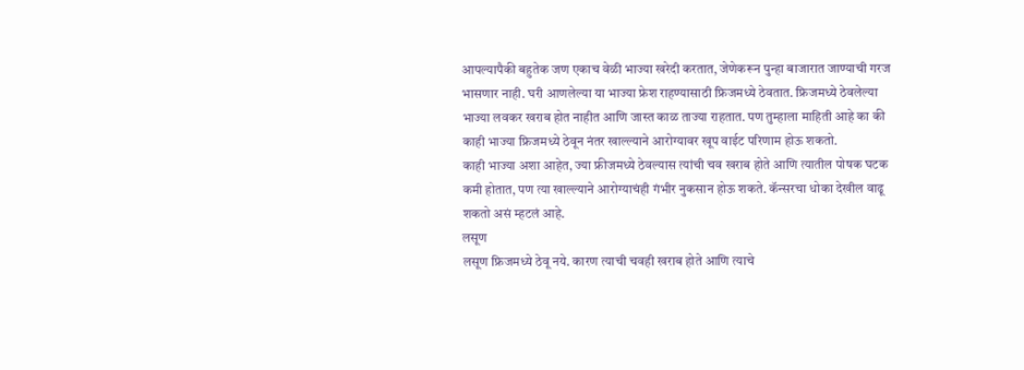आपल्यापैकी बहुतेक जण एकाच वेळी भाज्या खरेदी करतात, जेणेकरून पुन्हा बाजारात जाण्याची गरज भासणार नाही. घरी आणलेल्या या भाज्या फ्रेश राहण्यासाठी फ्रिजमध्ये ठेवतात. फ्रिजमध्ये ठेवलेल्या भाज्या लवकर खराब होत नाहीत आणि जास्त काळ ताज्या राहतात. पण तुम्हाला माहिती आहे का की काही भाज्या फ्रिजमध्ये ठेवून नंतर खाल्ल्याने आरोग्यावर खूप वाईट परिणाम होऊ शकतो.
काही भाज्या अशा आहेत, ज्या फ्रीजमध्ये ठेवल्यास त्यांची चव खराब होते आणि त्यातील पोषक घटक कमी होतात, पण त्या खाल्ल्याने आरोग्याचंही गंभीर नुकसान होऊ शकते. कॅन्सरचा धोका देखील वाढू शकतो असं म्हटलं आहे.
लसूण
लसूण फ्रिजमध्ये ठेवू नये. कारण त्याची चवही खराब होते आणि त्याचे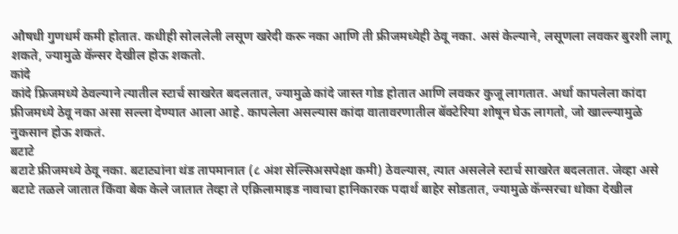औषधी गुणधर्म कमी होतात. कधीही सोललेली लसूण खरेदी करू नका आणि ती फ्रीजमध्येही ठेवू नका. असं केल्याने, लसूणला लवकर बुरशी लागू शकते, ज्यामुळे कॅन्सर देखील होऊ शकतो.
कांदे
कांदे फ्रिजमध्ये ठेवल्याने त्यातील स्टार्च साखरेत बदलतात, ज्यामुळे कांदे जास्त गोड होतात आणि लवकर कुजू लागतात. अर्धा कापलेला कांदा फ्रीजमध्ये ठेवू नका असा सल्ला देण्यात आला आहे. कापलेला असल्यास कांदा वातावरणातील बॅक्टेरिया शोषून घेऊ लागतो, जो खाल्ल्यामुळे नुकसान होऊ शकतं.
बटाटे
बटाटे फ्रीजमध्ये ठेवू नका. बटाट्यांना थंड तापमानात (८ अंश सेल्सिअसपेक्षा कमी) ठेवल्यास, त्यात असलेले स्टार्च साखरेत बदलतात. जेव्हा असे बटाटे तळले जातात किंवा बेक केले जातात तेव्हा ते एक्रिलामाइड नावाचा हानिकारक पदार्थ बाहेर सोडतात, ज्यामुळे कॅन्सरचा धोका देखील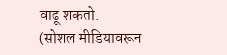वाढू शकतो.
(सोशल मीडियावरून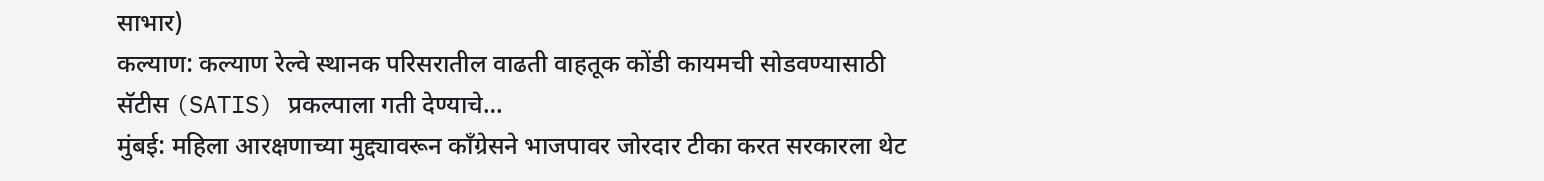साभार)
कल्याण: कल्याण रेल्वे स्थानक परिसरातील वाढती वाहतूक कोंडी कायमची सोडवण्यासाठी सॅटीस (SATIS) प्रकल्पाला गती देण्याचे…
मुंबई: महिला आरक्षणाच्या मुद्द्यावरून काँग्रेसने भाजपावर जोरदार टीका करत सरकारला थेट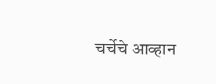चर्चेचे आव्हान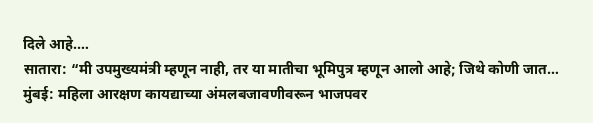दिले आहे.…
सातारा: “मी उपमुख्यमंत्री म्हणून नाही, तर या मातीचा भूमिपुत्र म्हणून आलो आहे; जिथे कोणी जात…
मुंबई: महिला आरक्षण कायद्याच्या अंमलबजावणीवरून भाजपवर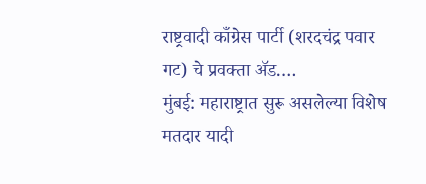राष्ट्रवादी काँग्रेस पार्टी (शरदचंद्र पवार गट) चे प्रवक्ता ॲड.…
मुंबई: महाराष्ट्रात सुरू असलेल्या विशेष मतदार यादी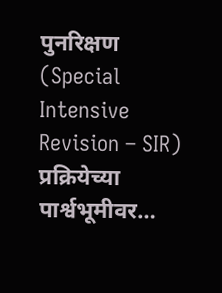पुनरिक्षण (Special Intensive Revision – SIR) प्रक्रियेच्या पार्श्वभूमीवर…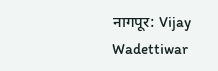नागपूर: Vijay Wadettiwar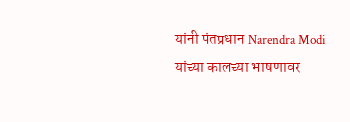यांनी पंतप्रधान Narendra Modi यांच्या कालच्या भाषणावर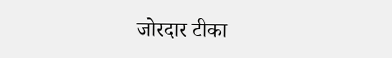जोरदार टीका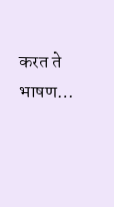करत ते भाषण…